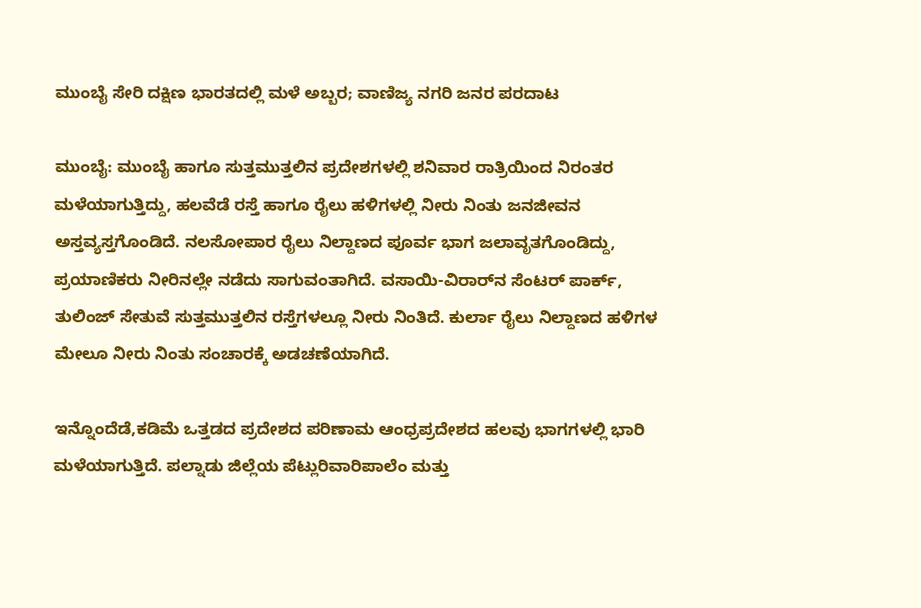ಮುಂಬೈ ಸೇರಿ ದಕ್ಷಿಣ ಭಾರತದಲ್ಲಿ ಮಳೆ ಅಬ್ಬರ; ವಾಣಿಜ್ಯ ನಗರಿ ಜನರ ಪರದಾಟ

ಮುಂಬೈ: ಮುಂಬೈ ಹಾಗೂ ಸುತ್ತಮುತ್ತಲಿನ ಪ್ರದೇಶಗಳಲ್ಲಿ ಶನಿವಾರ ರಾತ್ರಿಯಿಂದ ನಿರಂತರ ಮಳೆಯಾಗುತ್ತಿದ್ದು, ಹಲವೆಡೆ ರಸ್ತೆ ಹಾಗೂ ರೈಲು ಹಳಿಗಳಲ್ಲಿ ನೀರು ನಿಂತು ಜನಜೀವನ ಅಸ್ತವ್ಯಸ್ತಗೊಂಡಿದೆ. ನಲಸೋಪಾರ ರೈಲು ನಿಲ್ದಾಣದ ಪೂರ್ವ ಭಾಗ ಜಲಾವೃತಗೊಂಡಿದ್ದು, ಪ್ರಯಾಣಿಕರು ನೀರಿನಲ್ಲೇ ನಡೆದು ಸಾಗುವಂತಾಗಿದೆ. ವಸಾಯಿ-ವಿರಾರ್‌ನ ಸೆಂಟರ್ ಪಾರ್ಕ್, ತುಲಿಂಜ್ ಸೇತುವೆ ಸುತ್ತಮುತ್ತಲಿನ ರಸ್ತೆಗಳಲ್ಲೂ ನೀರು ನಿಂತಿದೆ. ಕುರ್ಲಾ ರೈಲು ನಿಲ್ದಾಣದ ಹಳಿಗಳ ಮೇಲೂ ನೀರು ನಿಂತು ಸಂಚಾರಕ್ಕೆ ಅಡಚಣೆಯಾಗಿದೆ.

ಇನ್ನೊಂದೆಡೆ,ಕಡಿಮೆ ಒತ್ತಡದ ಪ್ರದೇಶದ ಪರಿಣಾಮ ಆಂಧ್ರಪ್ರದೇಶದ ಹಲವು ಭಾಗಗಳಲ್ಲಿ ಭಾರಿ ಮಳೆಯಾಗುತ್ತಿದೆ. ಪಲ್ನಾಡು ಜಿಲ್ಲೆಯ ಪೆಟ್ಲುರಿವಾರಿಪಾಲೆಂ ಮತ್ತು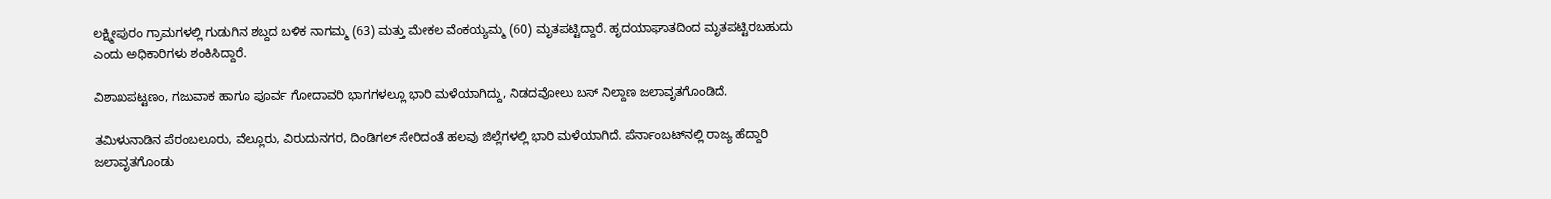ಲಕ್ಷ್ಮೀಪುರಂ ಗ್ರಾಮಗಳಲ್ಲಿ ಗುಡುಗಿನ ಶಬ್ದದ ಬಳಿಕ ನಾಗಮ್ಮ (63) ಮತ್ತು ಮೇಕಲ ವೆಂಕಯ್ಯಮ್ಮ (60) ಮೃತಪಟ್ಟಿದ್ದಾರೆ. ಹೃದಯಾಘಾತದಿಂದ ಮೃತಪಟ್ಟಿರಬಹುದು ಎಂದು ಅಧಿಕಾರಿಗಳು ಶಂಕಿಸಿದ್ದಾರೆ.

ವಿಶಾಖಪಟ್ಟಣಂ, ಗಜುವಾಕ ಹಾಗೂ ಪೂರ್ವ ಗೋದಾವರಿ ಭಾಗಗಳಲ್ಲೂ ಭಾರಿ ಮಳೆಯಾಗಿದ್ದು, ನಿಡದವೋಲು ಬಸ್ ನಿಲ್ದಾಣ ಜಲಾವೃತಗೊಂಡಿದೆ.

ತಮಿಳುನಾಡಿನ ಪೆರಂಬಲೂರು, ವೆಲ್ಲೂರು, ವಿರುದುನಗರ, ದಿಂಡಿಗಲ್ ಸೇರಿದಂತೆ ಹಲವು ಜಿಲ್ಲೆಗಳಲ್ಲಿ ಭಾರಿ ಮಳೆಯಾಗಿದೆ. ಪೆರ್ನಾಂಬಟ್‌ನಲ್ಲಿ ರಾಜ್ಯ ಹೆದ್ದಾರಿ ಜಲಾವೃತಗೊಂಡು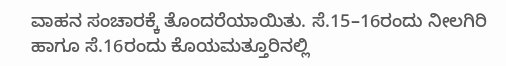ವಾಹನ ಸಂಚಾರಕ್ಕೆ ತೊಂದರೆಯಾಯಿತು. ಸೆ.15–16ರಂದು ನೀಲಗಿರಿ ಹಾಗೂ ಸೆ.16ರಂದು ಕೊಯಮತ್ತೂರಿನಲ್ಲಿ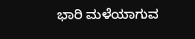ಭಾರಿ ಮಳೆಯಾಗುವ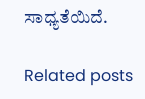ಸಾಧ್ಯತೆಯಿದೆ.

Related posts